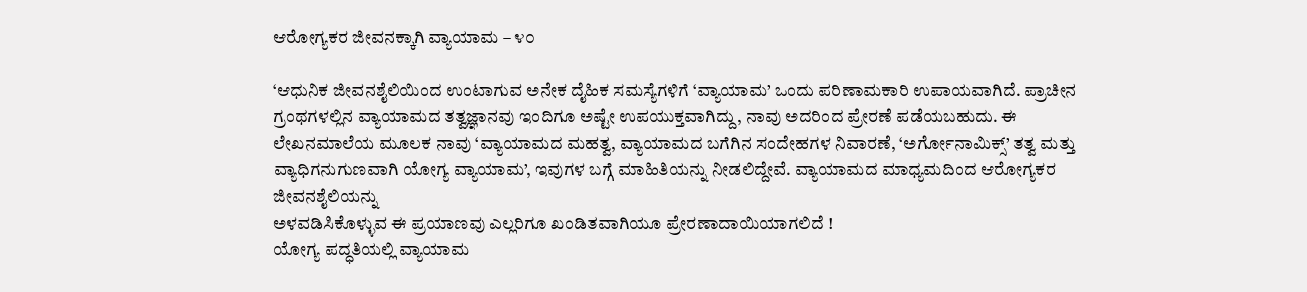ಆರೋಗ್ಯಕರ ಜೀವನಕ್ಕಾಗಿ ವ್ಯಾಯಾಮ – ೪೦

‘ಆಧುನಿಕ ಜೀವನಶೈಲಿಯಿಂದ ಉಂಟಾಗುವ ಅನೇಕ ದೈಹಿಕ ಸಮಸ್ಯೆಗಳಿಗೆ ‘ವ್ಯಾಯಾಮ’ ಒಂದು ಪರಿಣಾಮಕಾರಿ ಉಪಾಯವಾಗಿದೆ. ಪ್ರಾಚೀನ ಗ್ರಂಥಗಳಲ್ಲಿನ ವ್ಯಾಯಾಮದ ತತ್ವಜ್ಞಾನವು ಇಂದಿಗೂ ಅಷ್ಟೇ ಉಪಯುಕ್ತವಾಗಿದ್ದು, ನಾವು ಅದರಿಂದ ಪ್ರೇರಣೆ ಪಡೆಯಬಹುದು. ಈ ಲೇಖನಮಾಲೆಯ ಮೂಲಕ ನಾವು ‘ವ್ಯಾಯಾಮದ ಮಹತ್ವ, ವ್ಯಾಯಾಮದ ಬಗೆಗಿನ ಸಂದೇಹಗಳ ನಿವಾರಣೆ, ‘ಅರ್ಗೋನಾಮಿಕ್ಸ್’ ತತ್ವ ಮತ್ತು ವ್ಯಾಧಿಗನುಗುಣವಾಗಿ ಯೋಗ್ಯ ವ್ಯಾಯಾಮ’, ಇವುಗಳ ಬಗ್ಗೆ ಮಾಹಿತಿಯನ್ನು ನೀಡಲಿದ್ದೇವೆ. ವ್ಯಾಯಾಮದ ಮಾಧ್ಯಮದಿಂದ ಆರೋಗ್ಯಕರ ಜೀವನಶೈಲಿಯನ್ನು
ಅಳವಡಿಸಿಕೊಳ್ಳುವ ಈ ಪ್ರಯಾಣವು ಎಲ್ಲರಿಗೂ ಖಂಡಿತವಾಗಿಯೂ ಪ್ರೇರಣಾದಾಯಿಯಾಗಲಿದೆ !
ಯೋಗ್ಯ ಪದ್ಧತಿಯಲ್ಲಿ ವ್ಯಾಯಾಮ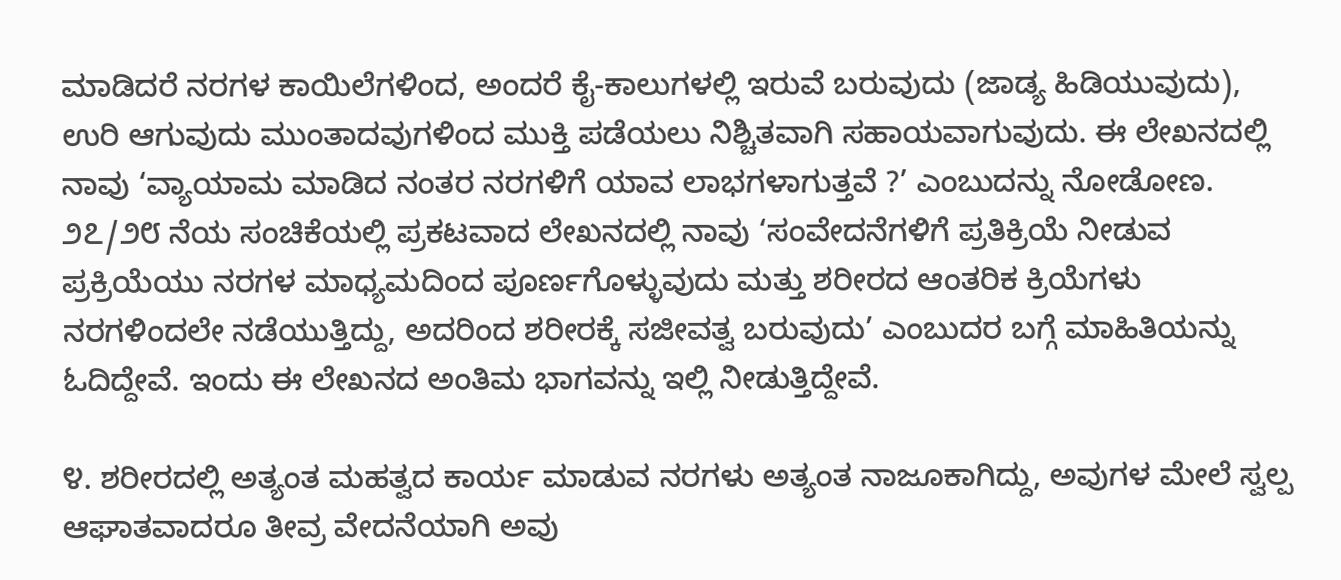ಮಾಡಿದರೆ ನರಗಳ ಕಾಯಿಲೆಗಳಿಂದ, ಅಂದರೆ ಕೈ-ಕಾಲುಗಳಲ್ಲಿ ಇರುವೆ ಬರುವುದು (ಜಾಡ್ಯ ಹಿಡಿಯುವುದು), ಉರಿ ಆಗುವುದು ಮುಂತಾದವುಗಳಿಂದ ಮುಕ್ತಿ ಪಡೆಯಲು ನಿಶ್ಚಿತವಾಗಿ ಸಹಾಯವಾಗುವುದು. ಈ ಲೇಖನದಲ್ಲಿ ನಾವು ‘ವ್ಯಾಯಾಮ ಮಾಡಿದ ನಂತರ ನರಗಳಿಗೆ ಯಾವ ಲಾಭಗಳಾಗುತ್ತವೆ ?’ ಎಂಬುದನ್ನು ನೋಡೋಣ.
೨೭/೨೮ ನೆಯ ಸಂಚಿಕೆಯಲ್ಲಿ ಪ್ರಕಟವಾದ ಲೇಖನದಲ್ಲಿ ನಾವು ‘ಸಂವೇದನೆಗಳಿಗೆ ಪ್ರತಿಕ್ರಿಯೆ ನೀಡುವ ಪ್ರಕ್ರಿಯೆಯು ನರಗಳ ಮಾಧ್ಯಮದಿಂದ ಪೂರ್ಣಗೊಳ್ಳುವುದು ಮತ್ತು ಶರೀರದ ಆಂತರಿಕ ಕ್ರಿಯೆಗಳು ನರಗಳಿಂದಲೇ ನಡೆಯುತ್ತಿದ್ದು, ಅದರಿಂದ ಶರೀರಕ್ಕೆ ಸಜೀವತ್ವ ಬರುವುದು’ ಎಂಬುದರ ಬಗ್ಗೆ ಮಾಹಿತಿಯನ್ನು ಓದಿದ್ದೇವೆ. ಇಂದು ಈ ಲೇಖನದ ಅಂತಿಮ ಭಾಗವನ್ನು ಇಲ್ಲಿ ನೀಡುತ್ತಿದ್ದೇವೆ.

೪. ಶರೀರದಲ್ಲಿ ಅತ್ಯಂತ ಮಹತ್ವದ ಕಾರ್ಯ ಮಾಡುವ ನರಗಳು ಅತ್ಯಂತ ನಾಜೂಕಾಗಿದ್ದು, ಅವುಗಳ ಮೇಲೆ ಸ್ವಲ್ಪ ಆಘಾತವಾದರೂ ತೀವ್ರ ವೇದನೆಯಾಗಿ ಅವು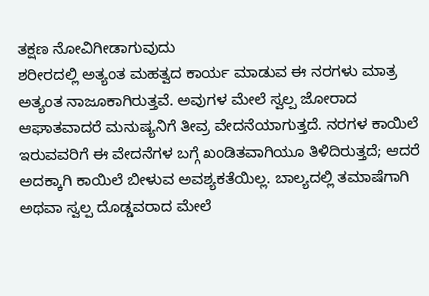ತಕ್ಷಣ ನೋವಿಗೀಡಾಗುವುದು
ಶರೀರದಲ್ಲಿ ಅತ್ಯಂತ ಮಹತ್ವದ ಕಾರ್ಯ ಮಾಡುವ ಈ ನರಗಳು ಮಾತ್ರ ಅತ್ಯಂತ ನಾಜೂಕಾಗಿರುತ್ತವೆ. ಅವುಗಳ ಮೇಲೆ ಸ್ವಲ್ಪ ಜೋರಾದ ಆಘಾತವಾದರೆ ಮನುಷ್ಯನಿಗೆ ತೀವ್ರ ವೇದನೆಯಾಗುತ್ತದೆ. ನರಗಳ ಕಾಯಿಲೆ ಇರುವವರಿಗೆ ಈ ವೇದನೆಗಳ ಬಗ್ಗೆ ಖಂಡಿತವಾಗಿಯೂ ತಿಳಿದಿರುತ್ತದೆ; ಆದರೆ ಅದಕ್ಕಾಗಿ ಕಾಯಿಲೆ ಬೀಳುವ ಅವಶ್ಯಕತೆಯಿಲ್ಲ. ಬಾಲ್ಯದಲ್ಲಿ ತಮಾಷೆಗಾಗಿ ಅಥವಾ ಸ್ವಲ್ಪ ದೊಡ್ಡವರಾದ ಮೇಲೆ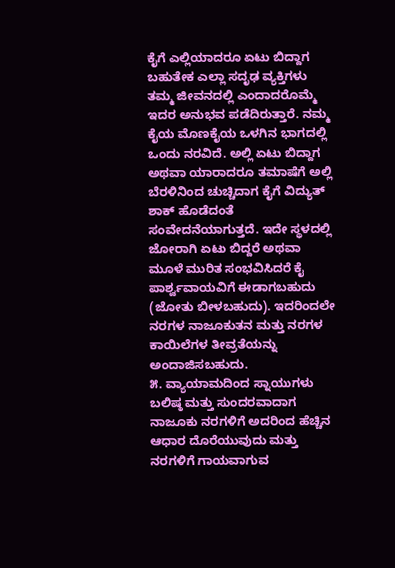ಕೈಗೆ ಎಲ್ಲಿಯಾದರೂ ಏಟು ಬಿದ್ದಾಗ ಬಹುತೇಕ ಎಲ್ಲಾ ಸದೃಢ ವ್ಯಕ್ತಿಗಳು ತಮ್ಮ ಜೀವನದಲ್ಲಿ ಎಂದಾದರೊಮ್ಮೆ ಇದರ ಅನುಭವ ಪಡೆದಿರುತ್ತಾರೆ. ನಮ್ಮ ಕೈಯ ಮೊಣಕೈಯ ಒಳಗಿನ ಭಾಗದಲ್ಲಿ ಒಂದು ನರವಿದೆ. ಅಲ್ಲಿ ಏಟು ಬಿದ್ದಾಗ ಅಥವಾ ಯಾರಾದರೂ ತಮಾಷೆಗೆ ಅಲ್ಲಿ ಬೆರಳಿನಿಂದ ಚುಚ್ಚಿದಾಗ ಕೈಗೆ ವಿದ್ಯುತ್ ಶಾಕ್ ಹೊಡೆದಂತೆ ಸಂವೇದನೆಯಾಗುತ್ತದೆ. ಇದೇ ಸ್ಥಳದಲ್ಲಿ ಜೋರಾಗಿ ಏಟು ಬಿದ್ದರೆ ಅಥವಾ ಮೂಳೆ ಮುರಿತ ಸಂಭವಿಸಿದರೆ ಕೈ ಪಾರ್ಶ್ವವಾಯವಿಗೆ ಈಡಾಗಬಹುದು (ಜೋತು ಬೀಳಬಹುದು). ಇದರಿಂದಲೇ ನರಗಳ ನಾಜೂಕುತನ ಮತ್ತು ನರಗಳ ಕಾಯಿಲೆಗಳ ತೀವ್ರತೆಯನ್ನು ಅಂದಾಜಿಸಬಹುದು.
೫. ವ್ಯಾಯಾಮದಿಂದ ಸ್ನಾಯುಗಳು ಬಲಿಷ್ಠ ಮತ್ತು ಸುಂದರವಾದಾಗ ನಾಜೂಕು ನರಗಳಿಗೆ ಅದರಿಂದ ಹೆಚ್ಚಿನ ಆಧಾರ ದೊರೆಯುವುದು ಮತ್ತು ನರಗಳಿಗೆ ಗಾಯವಾಗುವ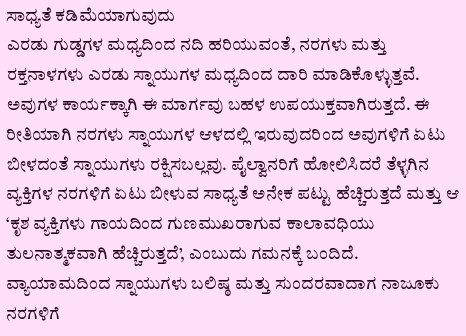ಸಾಧ್ಯತೆ ಕಡಿಮೆಯಾಗುವುದು
ಎರಡು ಗುಡ್ಡಗಳ ಮಧ್ಯದಿಂದ ನದಿ ಹರಿಯುವಂತೆ, ನರಗಳು ಮತ್ತು ರಕ್ತನಾಳಗಳು ಎರಡು ಸ್ನಾಯುಗಳ ಮಧ್ಯದಿಂದ ದಾರಿ ಮಾಡಿಕೊಳ್ಳುತ್ತವೆ. ಅವುಗಳ ಕಾರ್ಯಕ್ಕಾಗಿ ಈ ಮಾರ್ಗವು ಬಹಳ ಉಪಯುಕ್ತವಾಗಿರುತ್ತದೆ. ಈ ರೀತಿಯಾಗಿ ನರಗಳು ಸ್ನಾಯುಗಳ ಆಳದಲ್ಲಿ ಇರುವುದರಿಂದ ಅವುಗಳಿಗೆ ಏಟು ಬೀಳದಂತೆ ಸ್ನಾಯುಗಳು ರಕ್ಷಿಸಬಲ್ಲವು. ಪೈಲ್ವಾನರಿಗೆ ಹೋಲಿಸಿದರೆ ತೆಳ್ಳಗಿನ ವ್ಯಕ್ತಿಗಳ ನರಗಳಿಗೆ ಏಟು ಬೀಳುವ ಸಾಧ್ಯತೆ ಅನೇಕ ಪಟ್ಟು ಹೆಚ್ಚಿರುತ್ತದೆ ಮತ್ತು ಆ ‘ಕೃಶ ವ್ಯಕ್ತಿಗಳು ಗಾಯದಿಂದ ಗುಣಮುಖರಾಗುವ ಕಾಲಾವಧಿಯು ತುಲನಾತ್ಮಕವಾಗಿ ಹೆಚ್ಚಿರುತ್ತದೆ’, ಎಂಬುದು ಗಮನಕ್ಕೆ ಬಂದಿದೆ. ವ್ಯಾಯಾಮದಿಂದ ಸ್ನಾಯುಗಳು ಬಲಿಷ್ಠ ಮತ್ತು ಸುಂದರವಾದಾಗ ನಾಜೂಕು ನರಗಳಿಗೆ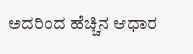ಅದರಿಂದ ಹೆಚ್ಚಿನ ಆಧಾರ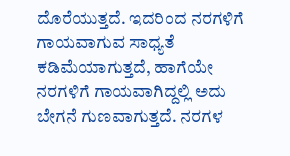ದೊರೆಯುತ್ತದೆ. ಇದರಿಂದ ನರಗಳಿಗೆ ಗಾಯವಾಗುವ ಸಾಧ್ಯತೆ ಕಡಿಮೆಯಾಗುತ್ತದೆ, ಹಾಗೆಯೇ ನರಗಳಿಗೆ ಗಾಯವಾಗಿದ್ದಲ್ಲಿ ಅದು ಬೇಗನೆ ಗುಣವಾಗುತ್ತದೆ. ನರಗಳ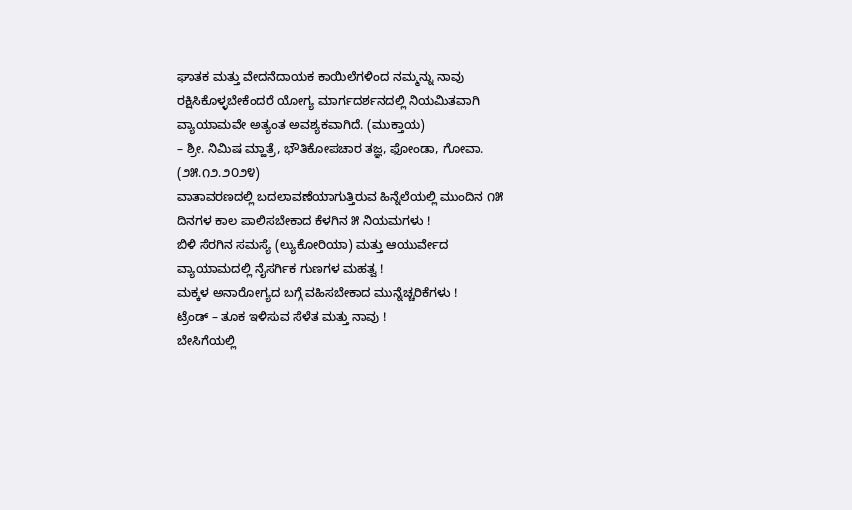ಘಾತಕ ಮತ್ತು ವೇದನೆದಾಯಕ ಕಾಯಿಲೆಗಳಿಂದ ನಮ್ಮನ್ನು ನಾವು ರಕ್ಷಿಸಿಕೊಳ್ಳಬೇಕೆಂದರೆ ಯೋಗ್ಯ ಮಾರ್ಗದರ್ಶನದಲ್ಲಿ ನಿಯಮಿತವಾಗಿ ವ್ಯಾಯಾಮವೇ ಅತ್ಯಂತ ಅವಶ್ಯಕವಾಗಿದೆ. (ಮುಕ್ತಾಯ)
– ಶ್ರೀ. ನಿಮಿಷ ಮ್ಹಾತ್ರೆ, ಭೌತಿಕೋಪಚಾರ ತಜ್ಞ, ಫೋಂಡಾ, ಗೋವಾ. (೨೫.೧೨.೨೦೨೪)
ವಾತಾವರಣದಲ್ಲಿ ಬದಲಾವಣೆಯಾಗುತ್ತಿರುವ ಹಿನ್ನೆಲೆಯಲ್ಲಿ ಮುಂದಿನ ೧೫ ದಿನಗಳ ಕಾಲ ಪಾಲಿಸಬೇಕಾದ ಕೆಳಗಿನ ೫ ನಿಯಮಗಳು !
ಬಿಳಿ ಸೆರಗಿನ ಸಮಸ್ಯೆ (ಲ್ಯುಕೋರಿಯಾ) ಮತ್ತು ಆಯುರ್ವೇದ
ವ್ಯಾಯಾಮದಲ್ಲಿ ನೈಸರ್ಗಿಕ ಗುಣಗಳ ಮಹತ್ವ !
ಮಕ್ಕಳ ಅನಾರೋಗ್ಯದ ಬಗ್ಗೆ ವಹಿಸಬೇಕಾದ ಮುನ್ನೆಚ್ಚರಿಕೆಗಳು !
ಟ್ರೆಂಡ್ – ತೂಕ ಇಳಿಸುವ ಸೆಳೆತ ಮತ್ತು ನಾವು !
ಬೇಸಿಗೆಯಲ್ಲಿ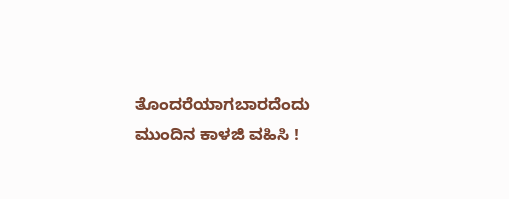ತೊಂದರೆಯಾಗಬಾರದೆಂದು ಮುಂದಿನ ಕಾಳಜಿ ವಹಿಸಿ !